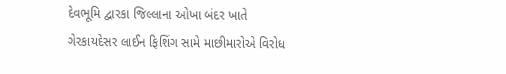દેવભૂમિ દ્વારકા જિલ્લાના ઓખા બંદર ખાતે ગેરકાયદેસર લાઈન ફિશિંગ સામે માછીમારોએ વિરોધ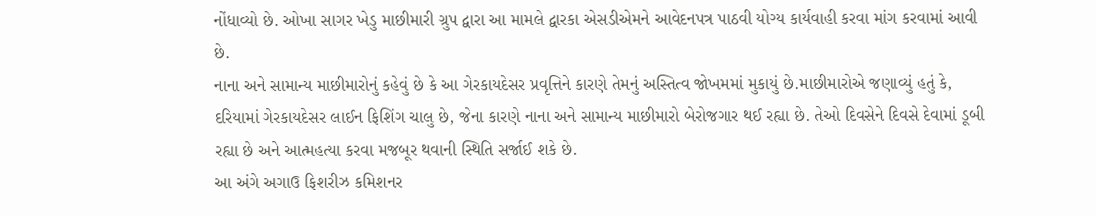નોંધાવ્યો છે. ઓખા સાગર ખેડુ માછીમારી ગ્રુપ દ્વારા આ મામલે દ્વારકા એસડીએમને આવેદનપત્ર પાઠવી યોગ્ય કાર્યવાહી કરવા માંગ કરવામાં આવી છે.
નાના અને સામાન્ય માછીમારોનું કહેવું છે કે આ ગેરકાયદેસર પ્રવૃત્તિને કારણે તેમનું અસ્તિત્વ જોખમમાં મુકાયું છે.માછીમારોએ જણાવ્યું હતું કે, દરિયામાં ગેરકાયદેસર લાઈન ફિશિંગ ચાલુ છે, જેના કારણે નાના અને સામાન્ય માછીમારો બેરોજગાર થઈ રહ્યા છે. તેઓ દિવસેને દિવસે દેવામાં ડૂબી રહ્યા છે અને આત્મહત્યા કરવા મજબૂર થવાની સ્થિતિ સર્જાઈ શકે છે.
આ અંગે અગાઉ ફિશરીઝ કમિશનર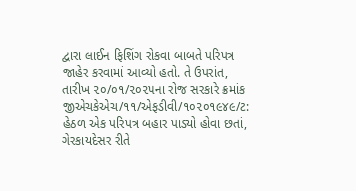દ્વારા લાઈન ફિશિંગ રોકવા બાબતે પરિપત્ર જાહેર કરવામાં આવ્યો હતો. તે ઉપરાંત, તારીખ ૨૦/૦૧/૨૦૨૫ના રોજ સરકારે ક્રમાંક જીએચકેએચ/૧૧/એફડીવી/૧૦૨૦૧૯૪૯/ટ: હેઠળ એક પરિપત્ર બહાર પાડ્યો હોવા છતાં, ગેરકાયદેસર રીતે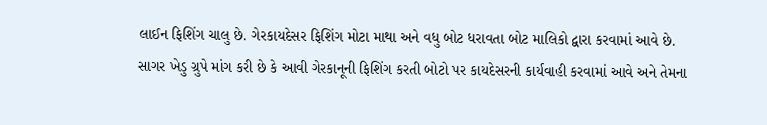લાઈન ફિશિંગ ચાલુ છે. ગેરકાયદેસર ફિશિંગ મોટા માથા અને વધુ બોટ ધરાવતા બોટ માલિકો દ્વારા કરવામાં આવે છે.
સાગર ખેડુ ગ્રુપે માંગ કરી છે કે આવી ગેરકાનૂની ફિશિંગ કરતી બોટો પર કાયદેસરની કાર્યવાહી કરવામાં આવે અને તેમના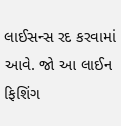લાઈસન્સ રદ કરવામાં આવે. જો આ લાઈન ફિશિંગ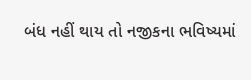બંધ નહીં થાય તો નજીકના ભવિષ્યમાં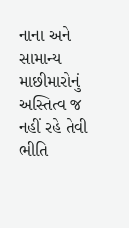નાના અને સામાન્ય માછીમારોનું અસ્તિત્વ જ નહીં રહે તેવી ભીતિ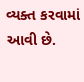વ્યક્ત કરવામાં આવી છે.